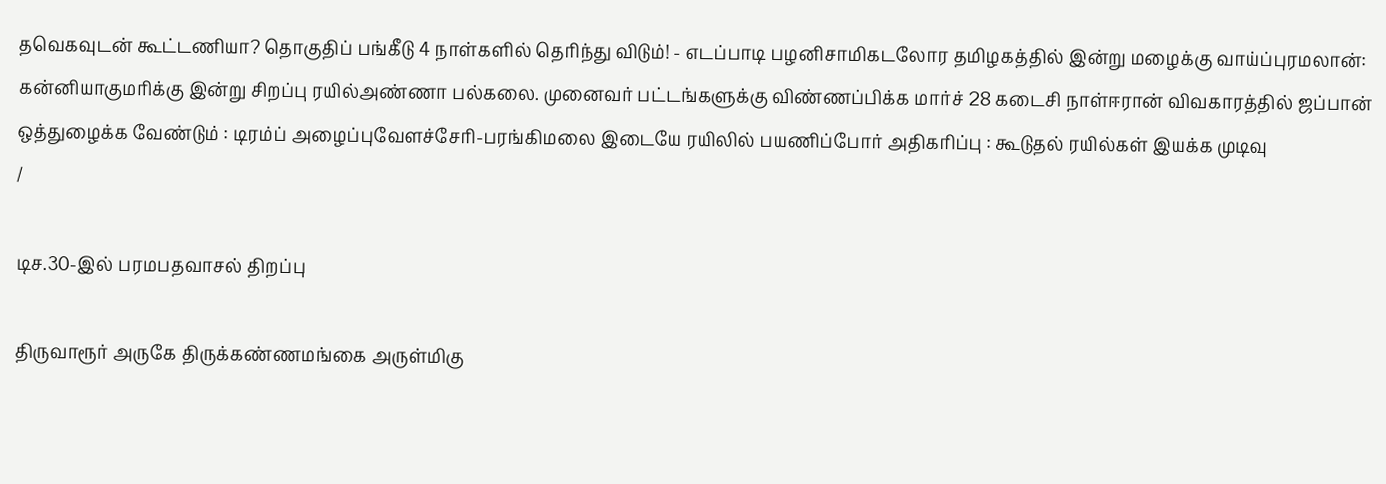தவெகவுடன் கூட்டணியா? தொகுதிப் பங்கீடு 4 நாள்களில் தெரிந்து விடும்! - எடப்பாடி பழனிசாமிகடலோர தமிழகத்தில் இன்று மழைக்கு வாய்ப்புரமலான்: கன்னியாகுமரிக்கு இன்று சிறப்பு ரயில்அண்ணா பல்கலை. முனைவர் பட்டங்களுக்கு விண்ணப்பிக்க மார்ச் 28 கடைசி நாள்ஈரான் விவகாரத்தில் ஜப்பான் ஒத்துழைக்க வேண்டும் : டிரம்ப் அழைப்புவேளச்சேரி-பரங்கிமலை இடையே ரயிலில் பயணிப்போர் அதிகரிப்பு : கூடுதல் ரயில்கள் இயக்க முடிவு
/

டிச.30-இல் பரமபதவாசல் திறப்பு

திருவாரூர் அருகே திருக்கண்ணமங்கை அருள்மிகு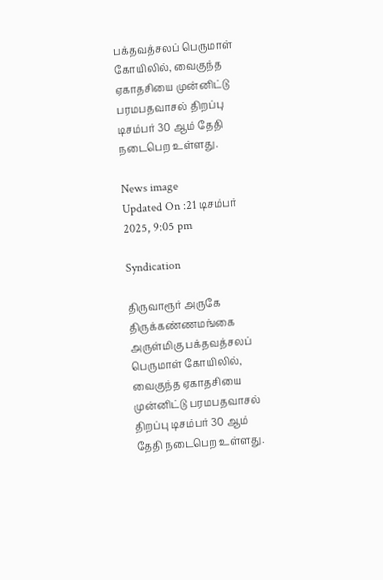பக்தவத்சலப் பெருமாள் கோயிலில், வைகுந்த ஏகாதசியை முன்னிட்டு பரமபதவாசல் திறப்பு டிசம்பர் 30 ஆம் தேதி நடைபெற உள்ளது.

News image
Updated On :21 டிசம்பர் 2025, 9:05 pm

Syndication

திருவாரூர் அருகே திருக்கண்ணமங்கை அருள்மிகு பக்தவத்சலப் பெருமாள் கோயிலில், வைகுந்த ஏகாதசியை முன்னிட்டு பரமபதவாசல் திறப்பு டிசம்பர் 30 ஆம் தேதி நடைபெற உள்ளது.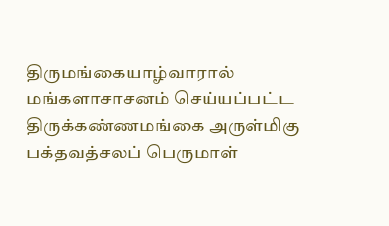திருமங்கையாழ்வாரால் மங்களாசாசனம் செய்யப்பட்ட திருக்கண்ணமங்கை அருள்மிகு பக்தவத்சலப் பெருமாள்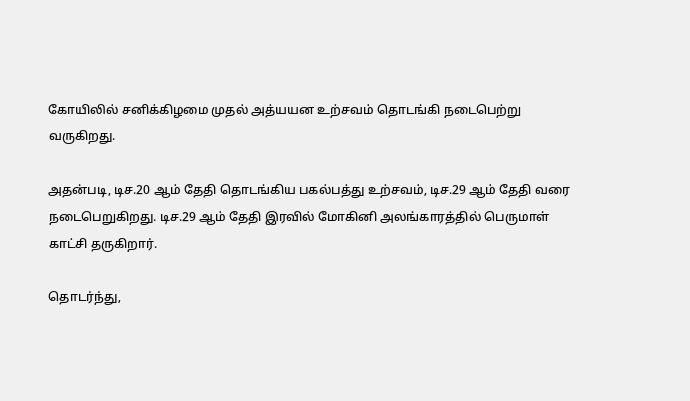கோயிலில் சனிக்கிழமை முதல் அத்யயன உற்சவம் தொடங்கி நடைபெற்று வருகிறது.

அதன்படி, டிச.20 ஆம் தேதி தொடங்கிய பகல்பத்து உற்சவம், டிச.29 ஆம் தேதி வரை நடைபெறுகிறது. டிச.29 ஆம் தேதி இரவில் மோகினி அலங்காரத்தில் பெருமாள் காட்சி தருகிறார்.

தொடர்ந்து,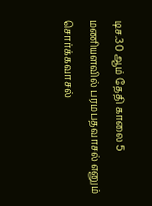டிச.30 ஆம் தேதி காலை 5 மணியளவில் பரமபதவாசல் எனும் சொர்க்கவாசல்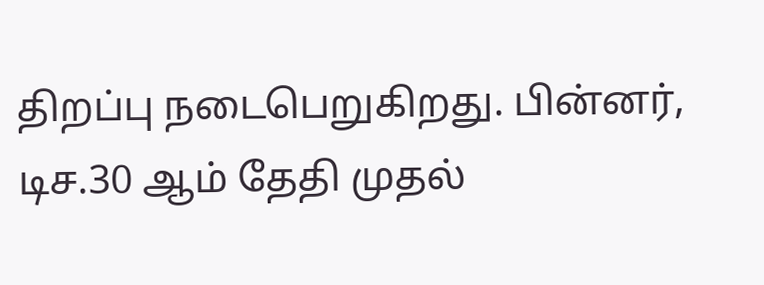திறப்பு நடைபெறுகிறது. பின்னர், டிச.30 ஆம் தேதி முதல்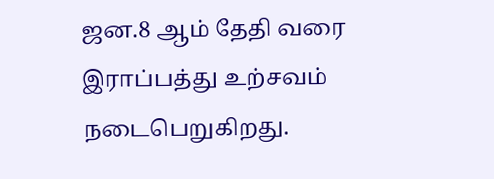ஜன.8 ஆம் தேதி வரை இராப்பத்து உற்சவம் நடைபெறுகிறது.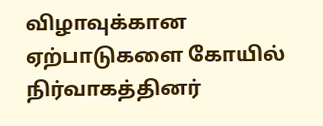விழாவுக்கான ஏற்பாடுகளை கோயில் நிர்வாகத்தினர்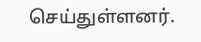செய்துள்ளனர்.